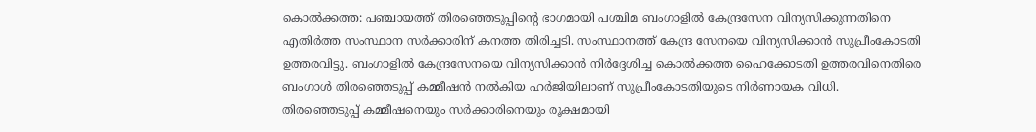കൊൽക്കത്ത: പഞ്ചായത്ത് തിരഞ്ഞെടുപ്പിന്റെ ഭാഗമായി പശ്ചിമ ബംഗാളിൽ കേന്ദ്രസേന വിന്യസിക്കുന്നതിനെ എതിർത്ത സംസ്ഥാന സർക്കാരിന് കനത്ത തിരിച്ചടി. സംസ്ഥാനത്ത് കേന്ദ്ര സേനയെ വിന്യസിക്കാൻ സുപ്രീംകോടതി ഉത്തരവിട്ടു. ബംഗാളിൽ കേന്ദ്രസേനയെ വിന്യസിക്കാൻ നിർദ്ദേശിച്ച കൊൽക്കത്ത ഹൈക്കോടതി ഉത്തരവിനെതിരെ ബംഗാൾ തിരഞ്ഞെടുപ്പ് കമ്മീഷൻ നൽകിയ ഹർജിയിലാണ് സുപ്രീംകോടതിയുടെ നിർണായക വിധി.
തിരഞ്ഞെടുപ്പ് കമ്മീഷനെയും സർക്കാരിനെയും രൂക്ഷമായി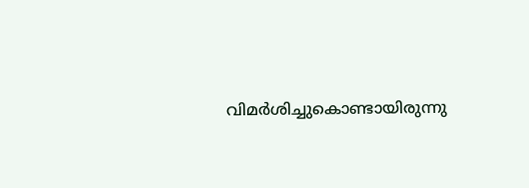വിമർശിച്ചുകൊണ്ടായിരുന്നു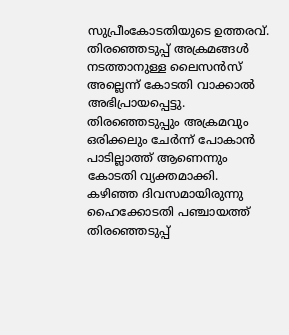സുപ്രീംകോടതിയുടെ ഉത്തരവ്. തിരഞ്ഞെടുപ്പ് അക്രമങ്ങൾ നടത്താനുള്ള ലൈസൻസ് അല്ലെന്ന് കോടതി വാക്കാൽ അഭിപ്രായപ്പെട്ടു. തിരഞ്ഞെടുപ്പും അക്രമവും ഒരിക്കലും ചേർന്ന് പോകാൻ പാടില്ലാത്ത് ആണെന്നും കോടതി വ്യക്തമാക്കി.
കഴിഞ്ഞ ദിവസമായിരുന്നു ഹൈക്കോടതി പഞ്ചായത്ത് തിരഞ്ഞെടുപ്പ്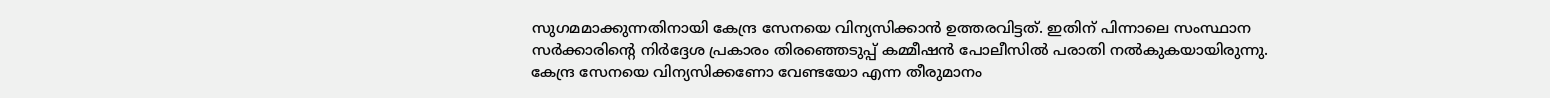സുഗമമാക്കുന്നതിനായി കേന്ദ്ര സേനയെ വിന്യസിക്കാൻ ഉത്തരവിട്ടത്. ഇതിന് പിന്നാലെ സംസ്ഥാന സർക്കാരിന്റെ നിർദ്ദേശ പ്രകാരം തിരഞ്ഞെടുപ്പ് കമ്മീഷൻ പോലീസിൽ പരാതി നൽകുകയായിരുന്നു. കേന്ദ്ര സേനയെ വിന്യസിക്കണോ വേണ്ടയോ എന്ന തീരുമാനം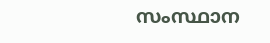സംസ്ഥാന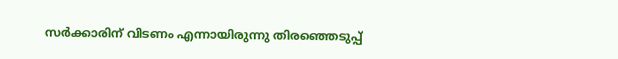സർക്കാരിന് വിടണം എന്നായിരുന്നു തിരഞ്ഞെടുപ്പ്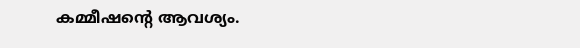കമ്മീഷന്റെ ആവശ്യം.